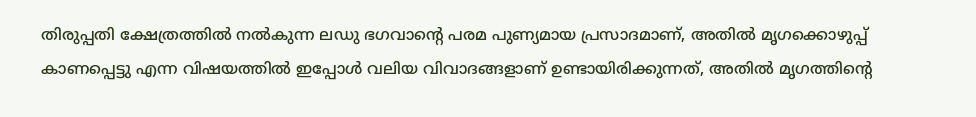തിരുപ്പതി ക്ഷേത്രത്തിൽ നൽകുന്ന ലഡു ഭഗവാന്റെ പരമ പുണ്യമായ പ്രസാദമാണ്, അതിൽ മൃഗക്കൊഴുപ്പ് കാണപ്പെട്ടു എന്ന വിഷയത്തിൽ ഇപ്പോൾ വലിയ വിവാദങ്ങളാണ് ഉണ്ടായിരിക്കുന്നത്, അതിൽ മൃഗത്തിന്റെ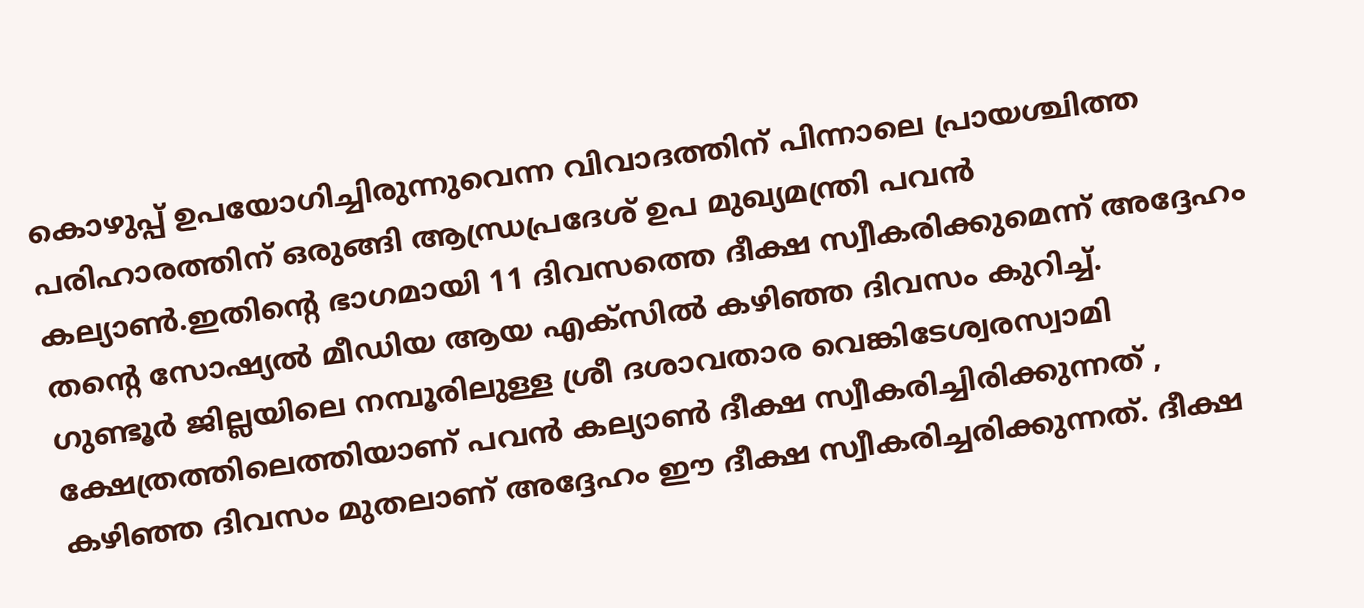കൊഴുപ്പ് ഉപയോഗിച്ചിരുന്നുവെന്ന വിവാദത്തിന് പിന്നാലെ പ്രായശ്ചിത്ത പരിഹാരത്തിന് ഒരുങ്ങി ആന്ധ്രപ്രദേശ് ഉപ മുഖ്യമന്ത്രി പവൻ കല്യാൺ.ഇതിന്റെ ഭാഗമായി 11 ദിവസത്തെ ദീക്ഷ സ്വീകരിക്കുമെന്ന് അദ്ദേഹം തന്റെ സോഷ്യൽ മീഡിയ ആയ എക്സിൽ കഴിഞ്ഞ ദിവസം കുറിച്ച്.
ഗുണ്ടൂർ ജില്ലയിലെ നമ്പൂരിലുള്ള ശ്രീ ദശാവതാര വെങ്കിടേശ്വരസ്വാമി ക്ഷേത്രത്തിലെത്തിയാണ് പവൻ കല്യാൺ ദീക്ഷ സ്വീകരിച്ചിരിക്കുന്നത് , കഴിഞ്ഞ ദിവസം മുതലാണ് അദ്ദേഹം ഈ ദീക്ഷ സ്വീകരിച്ചരിക്കുന്നത്. ദീക്ഷ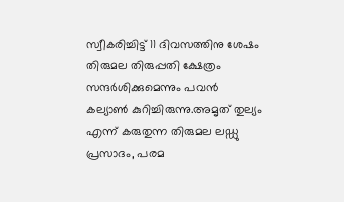സ്വീകരിച്ചിട്ട് 11 ദിവസത്തിനു ശേഷം തിരുമല തിരുപ്പതി ക്ഷേത്രം സന്ദർശിക്കുമെന്നും പവൻ കല്യാൺ കുറിച്ചിരുന്നു.അമൃത് തുല്യം എന്ന് കരുതുന്ന തിരുമല ലഡ്ഡു പ്രസാദം, പരമ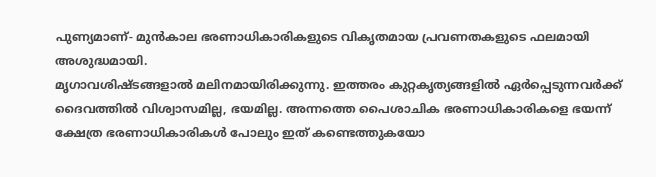പുണ്യമാണ്- മുൻകാല ഭരണാധികാരികളുടെ വികൃതമായ പ്രവണതകളുടെ ഫലമായി അശുദ്ധമായി.
മൃഗാവശിഷ്ടങ്ങളാൽ മലിനമായിരിക്കുന്നു. ഇത്തരം കുറ്റകൃത്യങ്ങളിൽ ഏർപ്പെടുന്നവർക്ക് ദൈവത്തിൽ വിശ്വാസമില്ല, ഭയമില്ല. അന്നത്തെ പൈശാചിക ഭരണാധികാരികളെ ഭയന്ന് ക്ഷേത്ര ഭരണാധികാരികൾ പോലും ഇത് കണ്ടെത്തുകയോ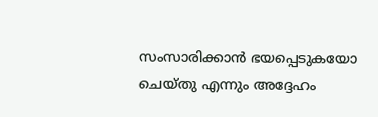സംസാരിക്കാൻ ഭയപ്പെടുകയോ ചെയ്തു എന്നും അദ്ദേഹം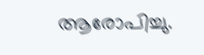ആരോപിച്ചു.